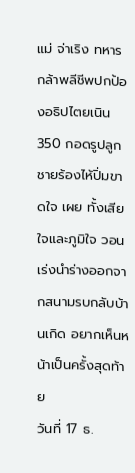แม่ จ่าเริง ทหารกล้าพลีชีพปกป้องอธิปไตยเนิน 350 กอดรูปลูกชายร้องไห้ปิ่มขาดใจ เผย ทั้งเสียใจและภูมิใจ วอนเร่งนำร่างออกจากสนามรบกลับบ้านเกิด อยากเห็นหน้าเป็นครั้งสุดท้าย
วันที่ 17 ธ.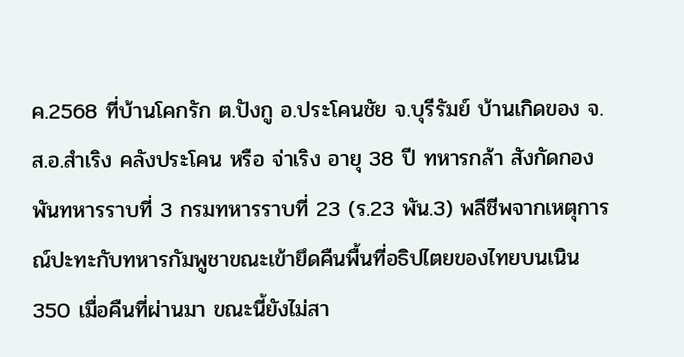ค.2568 ที่บ้านโคกรัก ต.ปังกู อ.ประโคนชัย จ.บุรีรัมย์ บ้านเกิดของ จ.ส.อ.สำเริง คลังประโคน หรือ จ่าเริง อายุ 38 ปี ทหารกล้า สังกัดกองพันทหารราบที่ 3 กรมทหารราบที่ 23 (ร.23 พัน.3) พลีชีพจากเหตุการณ์ปะทะกับทหารกัมพูชาขณะเข้ายึดคืนพื้นที่อธิปไตยของไทยบนเนิน 350 เมื่อคืนที่ผ่านมา ขณะนี้ยังไม่สา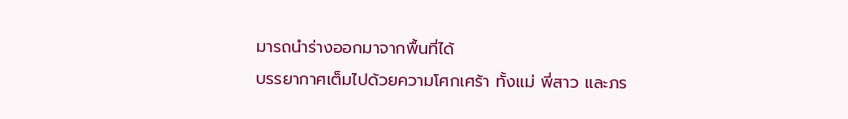มารถนำร่างออกมาจากพื้นที่ได้
บรรยากาศเต็มไปด้วยความโศกเศร้า ทั้งแม่ พี่สาว และภร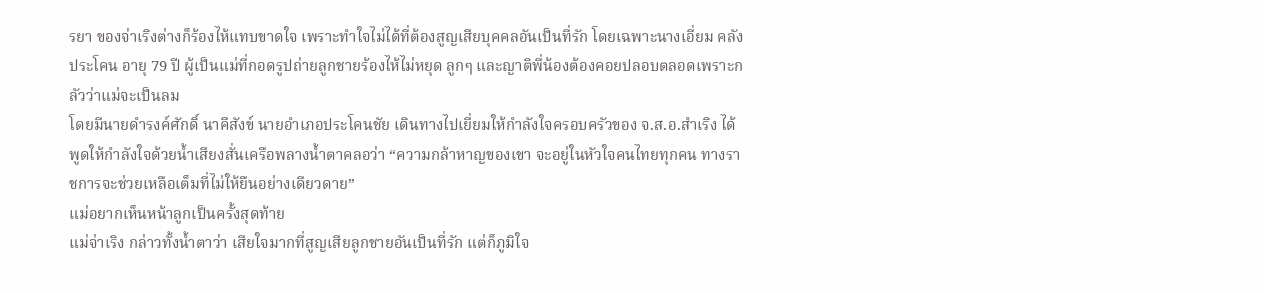รยา ของจ่าเริงต่างก็ร้องไห้แทบขาดใจ เพราะทำใจไม่ได้ที่ต้องสูญเสียบุคคลอันเป็นที่รัก โดยเฉพาะนางเอี่ยม คลังประโคน อายุ 79 ปี ผู้เป็นแม่ที่กอดรูปถ่ายลูกชายร้องไห้ไม่หยุด ลูกๆ และญาติพี่น้องต้องคอยปลอบตลอดเพราะกลัวว่าแม่จะเป็นลม
โดยมีนายดำรงค์ศักดิ์ นาคีสังข์ นายอำเภอประโคนชัย เดินทางไปเยี่ยมให้กำลังใจครอบครัวของ จ.ส.อ.สำเริง ได้พูดให้กำลังใจด้วยน้ำเสียงสั่นเครือพลางน้ำตาคลอว่า “ความกล้าหาญของเขา จะอยู่ในหัวใจคนไทยทุกคน ทางราชการจะช่วยเหลือเต็มที่ไม่ให้ยืนอย่างเดียวดาย”
แม่อยากเห็นหน้าลูกเป็นครั้งสุดท้าย
แม่จ่าเริง กล่าวทั้งน้ำตาว่า เสียใจมากที่สูญเสียลูกชายอันเป็นที่รัก แต่ก็ภูมิใจ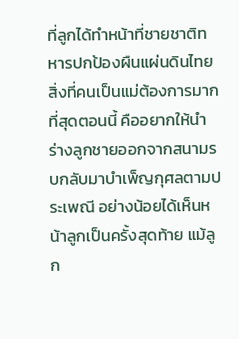ที่ลูกได้ทำหน้าที่ชายชาติทหารปกป้องผืนแผ่นดินไทย สิ่งที่คนเป็นแม่ต้องการมากที่สุดตอนนี้ คืออยากให้นำร่างลูกชายออกจากสนามรบกลับมาบำเพ็ญกุศลตามประเพณี อย่างน้อยได้เห็นหน้าลูกเป็นครั้งสุดท้าย แม้ลูก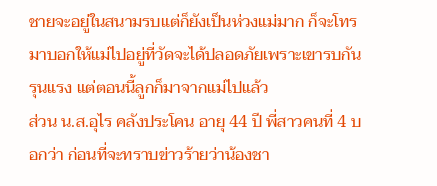ชายจะอยู่ในสนามรบแต่ก็ยังเป็นห่วงแม่มาก ก็จะโทรมาบอกให้แม่ไปอยู่ที่วัดจะได้ปลอดภัยเพราะเขารบกันรุนแรง แต่ตอนนี้ลูกก็มาจากแม่ไปแล้ว
ส่วน น.ส.อุไร คลังประโคน อายุ 44 ปี พี่สาวคนที่ 4 บอกว่า ก่อนที่จะทราบข่าวร้ายว่าน้องชา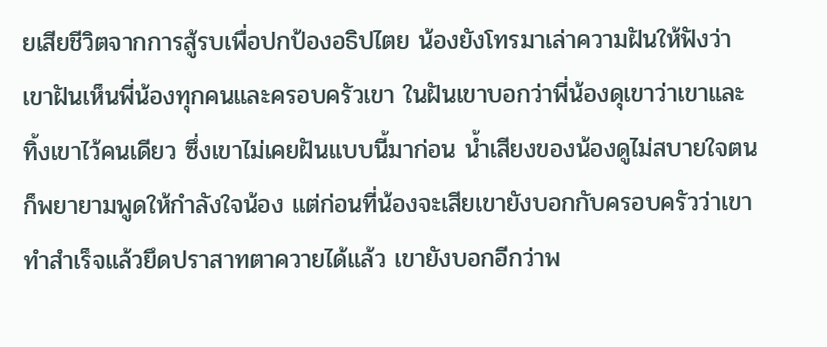ยเสียชีวิตจากการสู้รบเพื่อปกป้องอธิปไตย น้องยังโทรมาเล่าความฝันให้ฟังว่า เขาฝันเห็นพี่น้องทุกคนและครอบครัวเขา ในฝันเขาบอกว่าพี่น้องดุเขาว่าเขาและทิ้งเขาไว้คนเดียว ซึ่งเขาไม่เคยฝันแบบนี้มาก่อน น้ำเสียงของน้องดูไม่สบายใจตนก็พยายามพูดให้กำลังใจน้อง แต่ก่อนที่น้องจะเสียเขายังบอกกับครอบครัวว่าเขาทำสำเร็จแล้วยึดปราสาทตาควายได้แล้ว เขายังบอกอีกว่าพ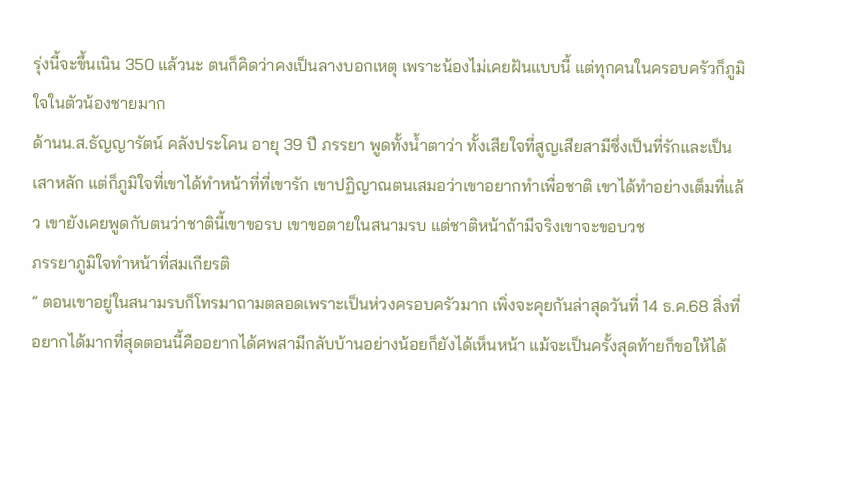รุ่งนี้จะขึ้นเนิน 350 แล้วนะ ตนก็คิดว่าคงเป็นลางบอกเหตุ เพราะน้องไม่เคยฝันแบบนี้ แต่ทุกคนในครอบครัวก็ภูมิใจในตัวน้องชายมาก
ด้านน.ส.ธัญญารัตน์ คลังประโคน อายุ 39 ปี ภรรยา พูดทั้งน้ำตาว่า ทั้งเสียใจที่สูญเสียสามีซึ่งเป็นที่รักและเป็นเสาหลัก แต่ก็ภูมิใจที่เขาได้ทำหน้าที่ที่เขารัก เขาปฏิญาณตนเสมอว่าเขาอยากทำเพื่อชาติ เขาได้ทำอย่างเต็มที่แล้ว เขายังเคยพูดกับตนว่าชาตินี้เขาขอรบ เขาขอตายในสนามรบ แต่ชาติหน้าถ้ามีจริงเขาจะขอบวช
ภรรยาภูมิใจทำหน้าที่สมเกียรติ
” ตอนเขาอยู่ในสนามรบก็โทรมาถามตลอดเพราะเป็นห่วงครอบครัวมาก เพิ่งจะคุยกันล่าสุดวันที่ 14 ธ.ค.68 สิ่งที่อยากได้มากที่สุดตอนนี้คืออยากได้ศพสามีกลับบ้านอย่างน้อยก็ยังได้เห็นหน้า แม้จะเป็นครั้งสุดท้ายก็ขอให้ได้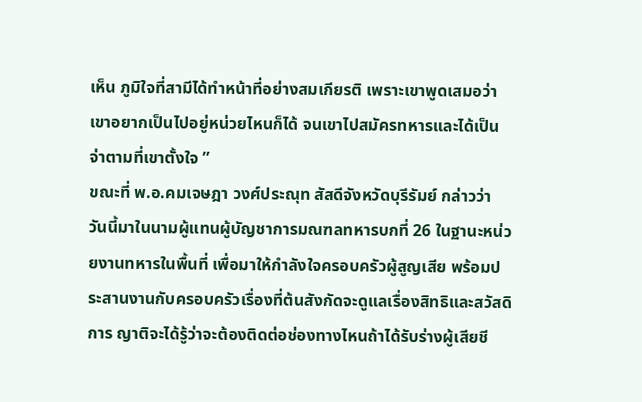เห็น ภูมิใจที่สามีได้ทำหน้าที่อย่างสมเกียรติ เพราะเขาพูดเสมอว่าเขาอยากเป็นไปอยู่หน่วยไหนก็ได้ จนเขาไปสมัครทหารและได้เป็นจ่าตามที่เขาตั้งใจ ”
ขณะที่ พ.อ.คมเจษฎา วงศ์ประณุท สัสดีจังหวัดบุรีรัมย์ กล่าวว่า วันนี้มาในนามผู้แทนผู้บัญชาการมณฑลทหารบกที่ 26 ในฐานะหน่วยงานทหารในพื้นที่ เพื่อมาให้กำลังใจครอบครัวผู้สูญเสีย พร้อมประสานงานกับครอบครัวเรื่องที่ต้นสังกัดจะดูแลเรื่องสิทธิและสวัสดิการ ญาติจะได้รู้ว่าจะต้องติดต่อช่องทางไหนถ้าได้รับร่างผู้เสียชี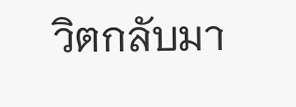วิตกลับมา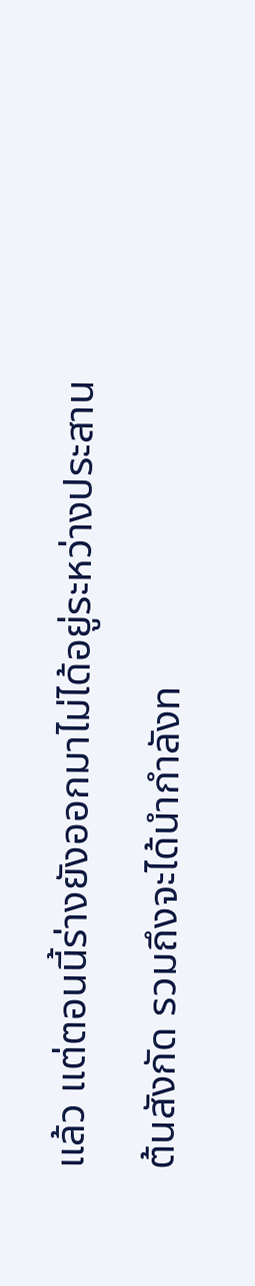แล้ว แต่ตอนนี้ร่างยังออกมาไม่ได้อยู่ระหว่างประสานต้นสังกัด รวมถึงจะได้นำกำลังท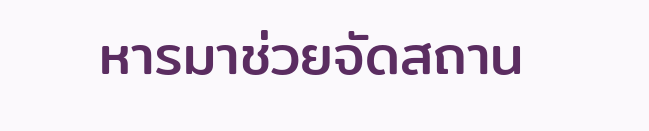หารมาช่วยจัดสถาน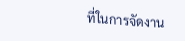ที่ในการจัดงาน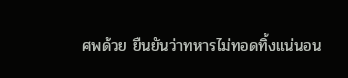ศพด้วย ยืนยันว่าทหารไม่ทอดทิ้งแน่นอน